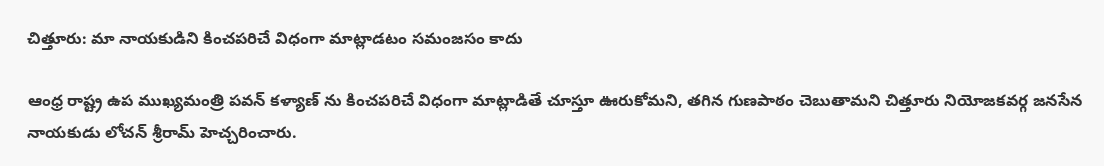చిత్తూరు: మా నాయకుడిని కించపరిచే విధంగా మాట్లాడటం సమంజసం కాదు

ఆంధ్ర రాష్ట్ర ఉప ముఖ్యమంత్రి పవన్ కళ్యాణ్ ను కించపరిచే విధంగా మాట్లాడితే చూస్తూ ఊరుకోమని, తగిన గుణపాఠం చెబుతామని చిత్తూరు నియోజకవర్గ జనసేన నాయకుడు లోచన్ శ్రీరామ్ హెచ్చరించారు.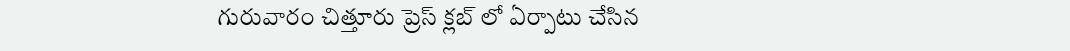గురువారం చిత్తూరు ప్రెస్ క్లబ్ లో ఏర్పాటు చేసిన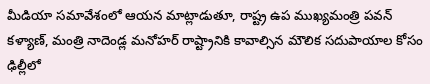మీడియా సమావేశంలో ఆయన మాట్లాడుతూ, రాష్ట్ర ఉప ముఖ్యమంత్రి పవన్ కళ్యాణ్, మంత్రి నాదెండ్ల మనోహర్ రాష్ట్రానికి కావాల్సిన మౌలిక సదుపాయాల కోసం ఢిల్లీలో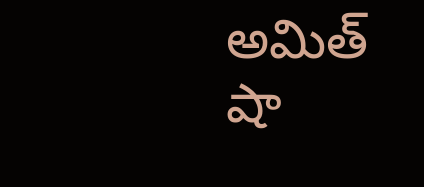అమిత్ షా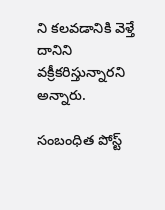ని కలవడానికి వెళ్తే దానిని వక్రీకరిస్తున్నారని అన్నారు.

సంబంధిత పోస్ట్